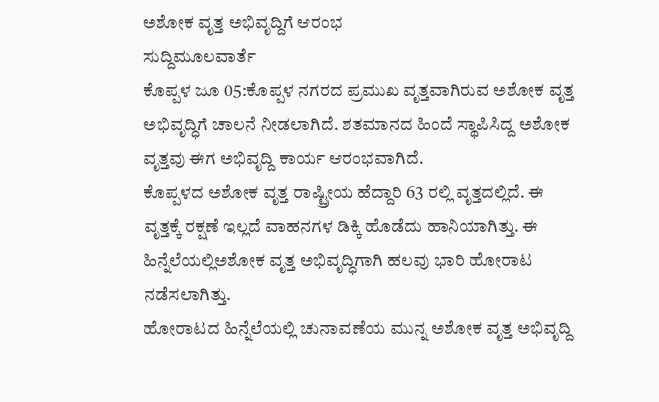ಅಶೋಕ ವೃತ್ತ ಅಭಿವೃದ್ದಿಗೆ ಆರಂಭ
ಸುದ್ದಿಮೂಲವಾರ್ತೆ
ಕೊಪ್ಪಳ ಜೂ 05:ಕೊಪ್ಪಳ ನಗರದ ಪ್ರಮುಖ ವೃತ್ತವಾಗಿರುವ ಅಶೋಕ ವೃತ್ತ ಅಭಿವೃದ್ಧಿಗೆ ಚಾಲನೆ ನೀಡಲಾಗಿದೆ. ಶತಮಾನದ ಹಿಂದೆ ಸ್ಥಾಪಿಸಿದ್ದ ಅಶೋಕ ವೃತ್ತವು ಈಗ ಅಭಿವೃದ್ದಿ ಕಾರ್ಯ ಆರಂಭವಾಗಿದೆ.
ಕೊಪ್ಪಳದ ಅಶೋಕ ವೃತ್ತ ರಾಷ್ಟ್ರೀಯ ಹೆದ್ದಾರಿ 63 ರಲ್ಲಿ ವೃತ್ತದಲ್ಲಿದೆ. ಈ ವೃತ್ತಕ್ಕೆ ರಕ್ಷಣೆ ಇಲ್ಲದೆ ವಾಹನಗಳ ಡಿಕ್ಕಿ ಹೊಡೆದು ಹಾನಿಯಾಗಿತ್ತು. ಈ ಹಿನ್ನೆಲೆಯಲ್ಲಿಅಶೋಕ ವೃತ್ತ ಅಭಿವೃದ್ಧಿಗಾಗಿ ಹಲವು ಭಾರಿ ಹೋರಾಟ ನಡೆಸಲಾಗಿತ್ತು.
ಹೋರಾಟದ ಹಿನ್ನೆಲೆಯಲ್ಲಿ ಚುನಾವಣೆಯ ಮುನ್ನ ಅಶೋಕ ವೃತ್ತ ಅಭಿವೃದ್ದಿ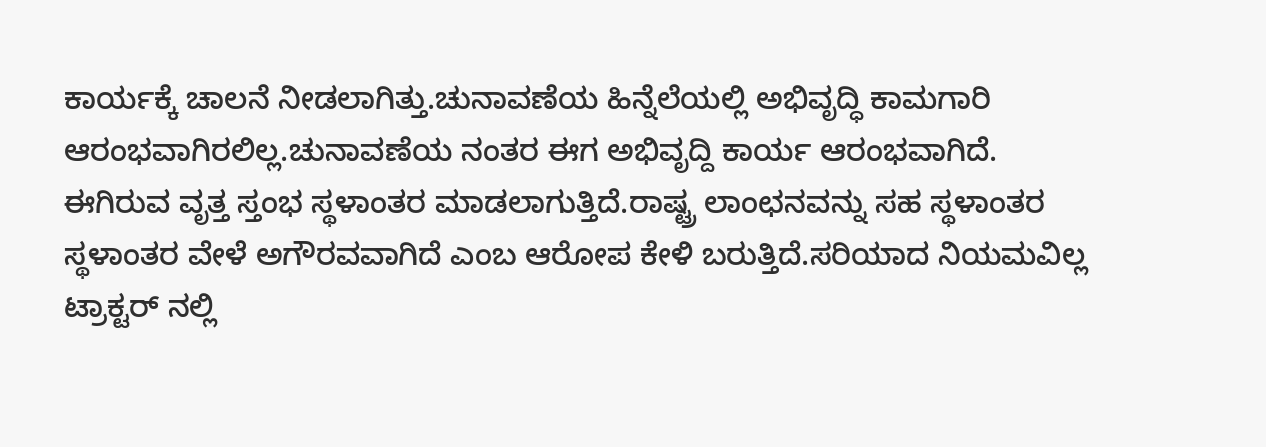ಕಾರ್ಯಕ್ಕೆ ಚಾಲನೆ ನೀಡಲಾಗಿತ್ತು.ಚುನಾವಣೆಯ ಹಿನ್ನೆಲೆಯಲ್ಲಿ ಅಭಿವೃದ್ಧಿ ಕಾಮಗಾರಿ ಆರಂಭವಾಗಿರಲಿಲ್ಲ.ಚುನಾವಣೆಯ ನಂತರ ಈಗ ಅಭಿವೃದ್ದಿ ಕಾರ್ಯ ಆರಂಭವಾಗಿದೆ.
ಈಗಿರುವ ವೃತ್ತ ಸ್ತಂಭ ಸ್ಥಳಾಂತರ ಮಾಡಲಾಗುತ್ತಿದೆ.ರಾಷ್ಟ್ರ ಲಾಂಛನವನ್ನು ಸಹ ಸ್ಥಳಾಂತರ
ಸ್ಥಳಾಂತರ ವೇಳೆ ಅಗೌರವವಾಗಿದೆ ಎಂಬ ಆರೋಪ ಕೇಳಿ ಬರುತ್ತಿದೆ.ಸರಿಯಾದ ನಿಯಮವಿಲ್ಲ ಟ್ರಾಕ್ಟರ್ ನಲ್ಲಿ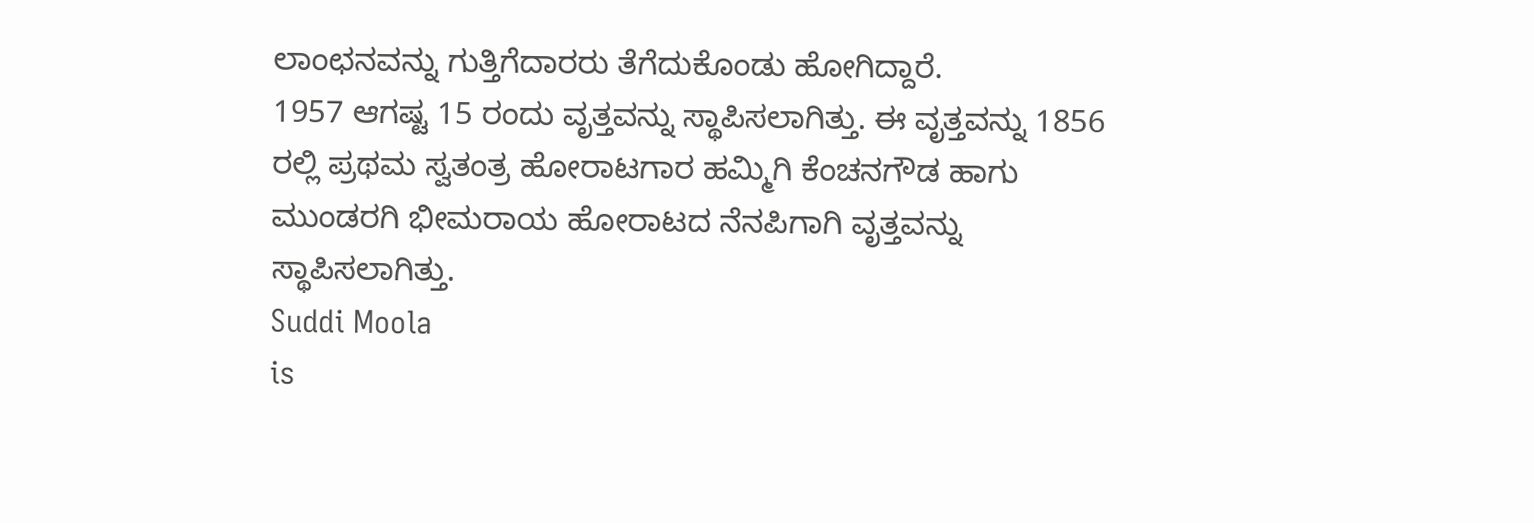ಲಾಂಛನವನ್ನು ಗುತ್ತಿಗೆದಾರರು ತೆಗೆದುಕೊಂಡು ಹೋಗಿದ್ದಾರೆ.
1957 ಆಗಷ್ಟ 15 ರಂದು ವೃತ್ತವನ್ನು ಸ್ಥಾಪಿಸಲಾಗಿತ್ತು. ಈ ವೃತ್ತವನ್ನು 1856 ರಲ್ಲಿ ಪ್ರಥಮ ಸ್ವತಂತ್ರ ಹೋರಾಟಗಾರ ಹಮ್ಮಿಗಿ ಕೆಂಚನಗೌಡ ಹಾಗು ಮುಂಡರಗಿ ಭೀಮರಾಯ ಹೋರಾಟದ ನೆನಪಿಗಾಗಿ ವೃತ್ತವನ್ನು ಸ್ಥಾಪಿಸಲಾಗಿತ್ತು.
Suddi Moola
is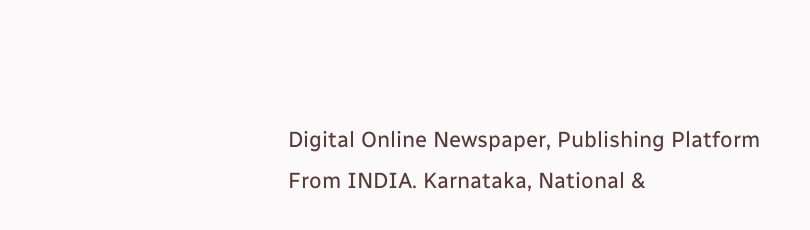Digital Online Newspaper, Publishing Platform From INDIA. Karnataka, National &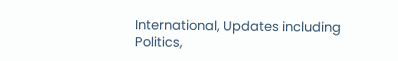International, Updates including Politics,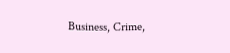Business, Crime,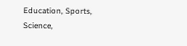Education, Sports, Science,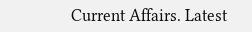Current Affairs. Latest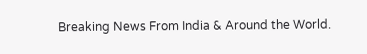Breaking News From India & Around the World.